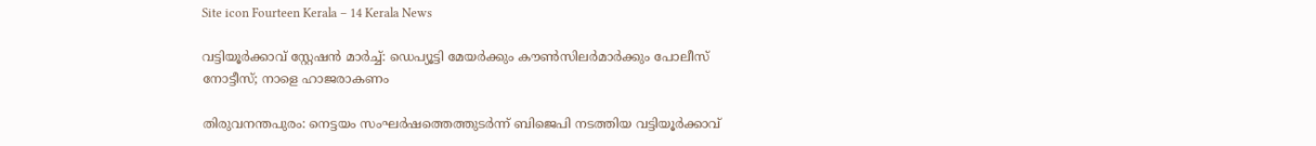Site icon Fourteen Kerala – 14 Kerala News

വട്ടിയൂർക്കാവ് സ്റ്റേഷൻ മാർച്ച്: ഡെപ്യൂട്ടി മേയർക്കും കൗൺസിലർമാർക്കും പോലീസ് നോട്ടീസ്; നാളെ ഹാജരാകണം

തിരുവനന്തപുരം: നെട്ടയം സംഘർഷത്തെത്തുടർന്ന് ബിജെപി നടത്തിയ വട്ടിയൂർക്കാവ്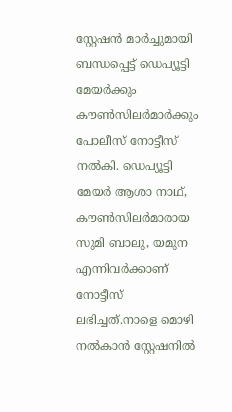സ്റ്റേഷൻ മാർച്ചുമായി ബന്ധപ്പെട്ട് ഡെപ്യൂട്ടി മേയർക്കും കൗൺസിലർമാർക്കും പോലീസ് നോട്ടീസ് നൽകി. ഡെപ്യൂട്ടി മേയർ ആശാ നാഥ്, കൗൺസിലർമാരായ സുമി ബാലു, യമുന എന്നിവർക്കാണ് നോട്ടീസ് ലഭിച്ചത്.നാളെ മൊഴി നൽകാൻ സ്റ്റേഷനിൽ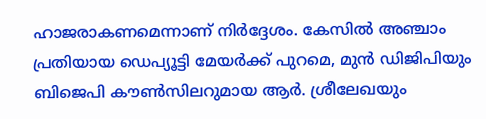ഹാജരാകണമെന്നാണ് നിർദ്ദേശം. കേസിൽ അഞ്ചാം പ്രതിയായ ഡെപ്യൂട്ടി മേയർക്ക് പുറമെ, മുൻ ഡിജിപിയും ബിജെപി കൗൺസിലറുമായ ആർ. ശ്രീലേഖയും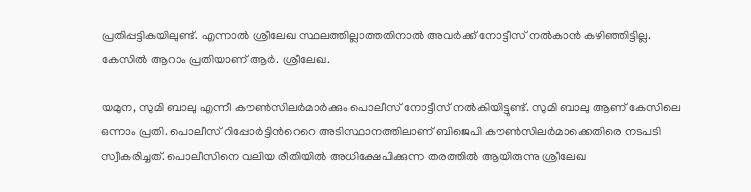പ്രതിപ്പട്ടികയിലുണ്ട്. എന്നാൽ ശ്രീലേഖ സ്ഥലത്തില്ലാത്തതിനാൽ അവർക്ക് നോട്ടീസ് നൽകാൻ കഴിഞ്ഞിട്ടില്ല. കേസിൽ ആറാം പ്രതിയാണ് ആർ. ശ്രീലേഖ.

യമുന, സുമി ബാലു എന്നീ കൗൺസിലർമാർക്കും പൊലീസ് നോട്ടീസ് നൽകിയിട്ടുണ്ട്. സുമി ബാലു ആണ് കേസിലെ ഒന്നാം പ്രതി. പൊലീസ് റിപ്പോർട്ടിന്‍റെറെ അടിസ്ഥാനത്തിലാണ് ബിജെപി കൗൺസിലർമാ‍ക്കെതിരെ നടപടി സ്വീകരിച്ചത്. പൊലീസിനെ വലിയ രീതിയിൽ അധിക്ഷേപിക്കുന്ന തരത്തിൽ ആയിരുന്നു ശ്രീലേഖ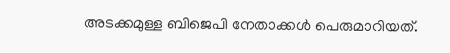അടക്കമുള്ള ബിജെപി നേതാക്കൾ പെരുമാറിയത്.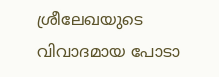ശ്രീലേഖയുടെ വിവാദമായ പോടാ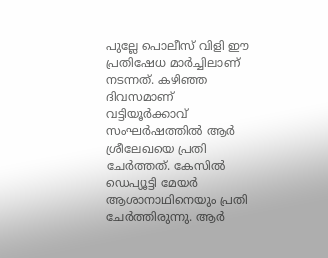പുല്ലേ പൊലീസ് വിളി ഈ പ്രതിഷേധ മാർച്ചിലാണ് നടന്നത്. കഴിഞ്ഞ ദിവസമാണ് വട്ടിയൂർക്കാവ് സംഘർഷത്തിൽ ആർ ശ്രീലേഖയെ പ്രതി ചേർത്തത്. കേസിൽ ഡെപ്യൂട്ടി മേയർ ആശാനാഥിനെയും പ്രതി ചേർത്തിരുന്നു. ആർ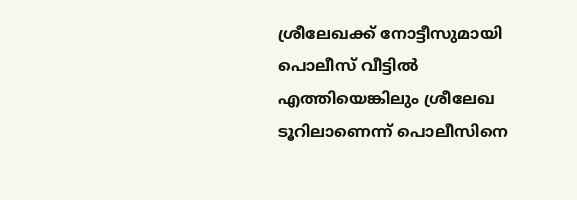ശ്രീലേഖക്ക് നോട്ടീസുമായി പൊലീസ് വീട്ടിൽ എത്തിയെങ്കിലും ശ്രീലേഖ ടൂറിലാണെന്ന് പൊലീസിനെ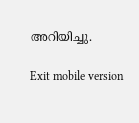അറിയിച്ചു.

Exit mobile version